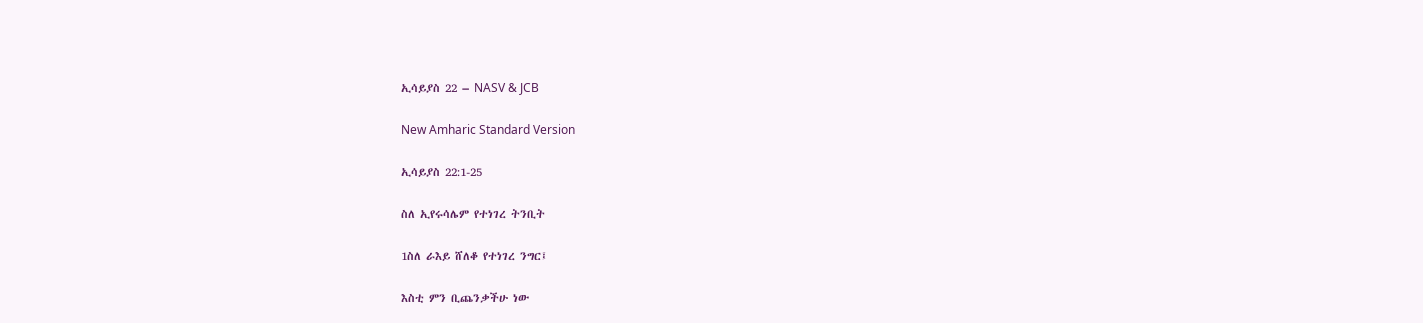ኢሳይያስ 22 – NASV & JCB

New Amharic Standard Version

ኢሳይያስ 22:1-25

ስለ ኢየሩሳሌም የተነገረ ትንቢት

1ስለ ራእይ ሸለቆ የተነገረ ንግር፤

እስቲ ምን ቢጨንቃችሁ ነው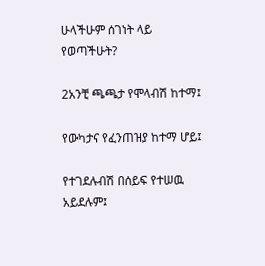ሁላችሁም ሰገነት ላይ የወጣችሁት?

2አንቺ ጫጫታ የሞላብሽ ከተማ፤

የውካታና የፈንጠዝያ ከተማ ሆይ፤

የተገደሉብሽ በሰይፍ የተሠዉ አይደሉም፤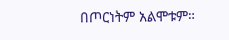በጦርነትም አልሞቱም።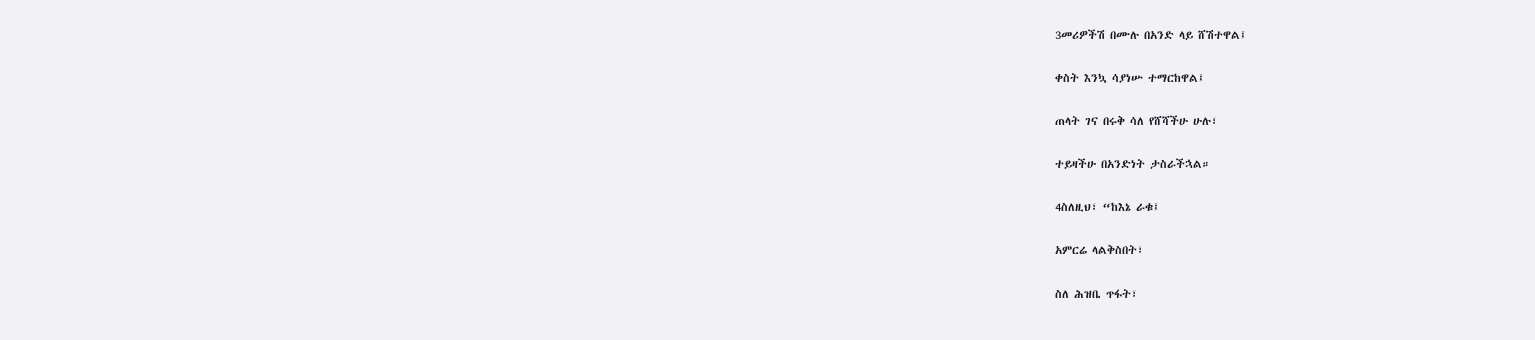3መሪዎችሽ በሙሉ በአንድ ላይ ሸሽተዋል፤

ቀስት እንኳ ሳያነሡ ተማርከዋል፤

ጠላት ገና በሩቅ ሳለ የሸሻችሁ ሁሉ፣

ተይዛችሁ በአንድነት ታስራችኋል።

4ስለዚህ፣ “ከእኔ ራቁ፤

አምርሬ ላልቅስበት፣

ስለ ሕዝቤ ጥፋት፣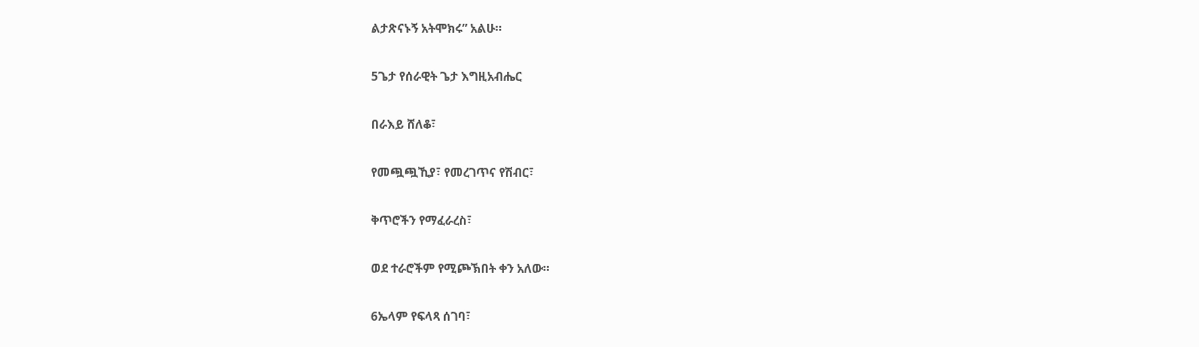ልታጽናኑኝ አትሞክሩ” አልሁ።

5ጌታ የሰራዊት ጌታ እግዚአብሔር

በራእይ ሸለቆ፣

የመጯጯኺያ፣ የመረገጥና የሽብር፣

ቅጥሮችን የማፈራረስ፣

ወደ ተራሮችም የሚጮኽበት ቀን አለው።

6ኤላም የፍላጻ ሰገባ፣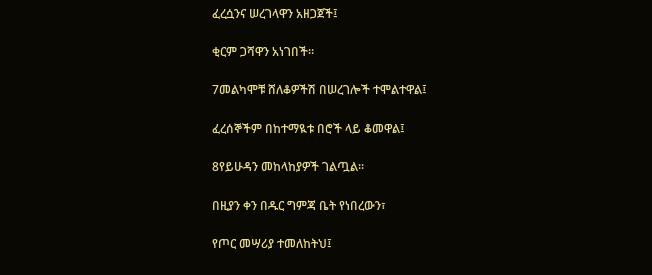ፈረሷንና ሠረገላዋን አዘጋጀች፤

ቂርም ጋሻዋን አነገበች።

7መልካሞቹ ሸለቆዎችሽ በሠረገሎች ተሞልተዋል፤

ፈረሰኞችም በከተማዪቱ በሮች ላይ ቆመዋል፤

8የይሁዳን መከላከያዎች ገልጧል።

በዚያን ቀን በዱር ግምጃ ቤት የነበረውን፣

የጦር መሣሪያ ተመለከትህ፤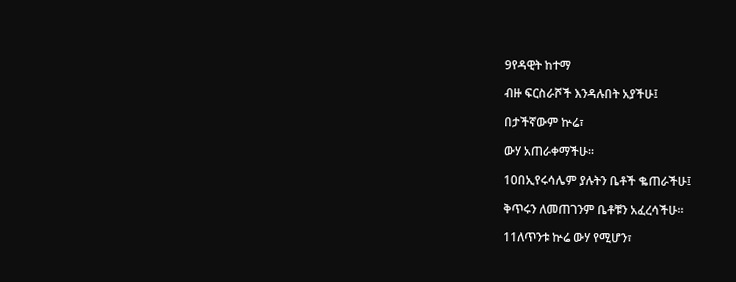9የዳዊት ከተማ

ብዙ ፍርስራሾች እንዳሉበት አያችሁ፤

በታችኛውም ኵሬ፣

ውሃ አጠራቀማችሁ።

10በኢየሩሳሌም ያሉትን ቤቶች ቈጠራችሁ፤

ቅጥሩን ለመጠገንም ቤቶቹን አፈረሳችሁ።

11ለጥንቱ ኵሬ ውሃ የሚሆን፣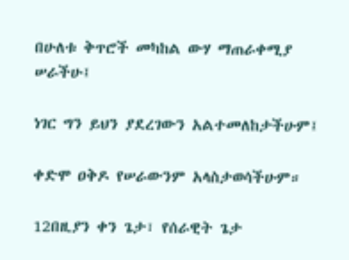በሁለቱ ቅጥሮች መካከል ውሃ ማጠራቀሚያ ሠራችሁ፤

ነገር ግን ይህን ያደረገውን አልተመለከታችሁም፤

ቀድሞ ዐቅዶ የሠራውንም አላስታወሳችሁም።

12በዚያን ቀን ጌታ፣ የሰራዊት ጌታ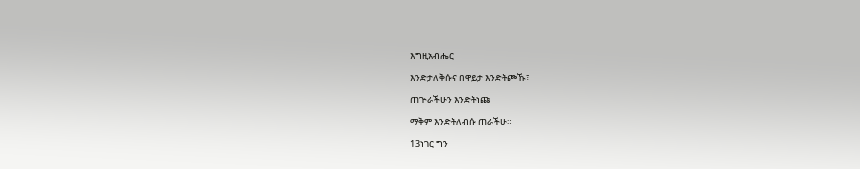እግዚአብሔር

እንድታለቅሱና በዋይታ እንድትጮኹ፣

ጠጕራችሁን እንድትነጩ

ማቅም እንድትለብሱ ጠራችሁ።

13ነገር ግን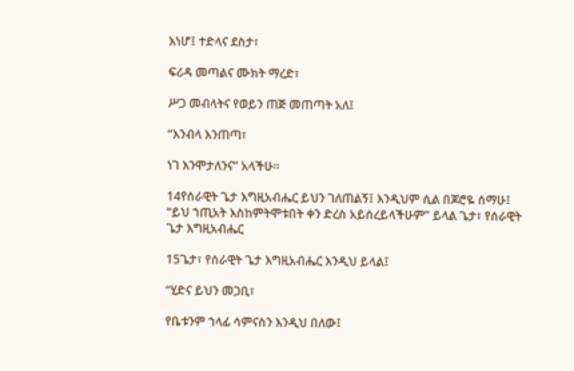እነሆ፤ ተድላና ደስታ፣

ፍሪዳ መጣልና ሙክት ማረድ፣

ሥጋ መብላትና የወይን ጠጅ መጠጣት አለ፤

“እንብላ እንጠጣ፣

ነገ እንሞታለንና” አላችሁ።

14የሰራዊት ጌታ እግዚአብሔር ይህን ገለጠልኝ፤ እንዲህም ሲል በጆሮዬ ሰማሁ፤ “ይህ ኀጢአት እስከምትሞቱበት ቀን ድረስ አይሰረይላችሁም” ይላል ጌታ፣ የሰራዊት ጌታ እግዚአብሔር

15ጌታ፣ የሰራዊት ጌታ እግዚአብሔር እንዲህ ይላል፤

“ሂድና ይህን መጋቢ፣

የቤቱንም ኀላፊ ሳምናስን እንዲህ በለው፤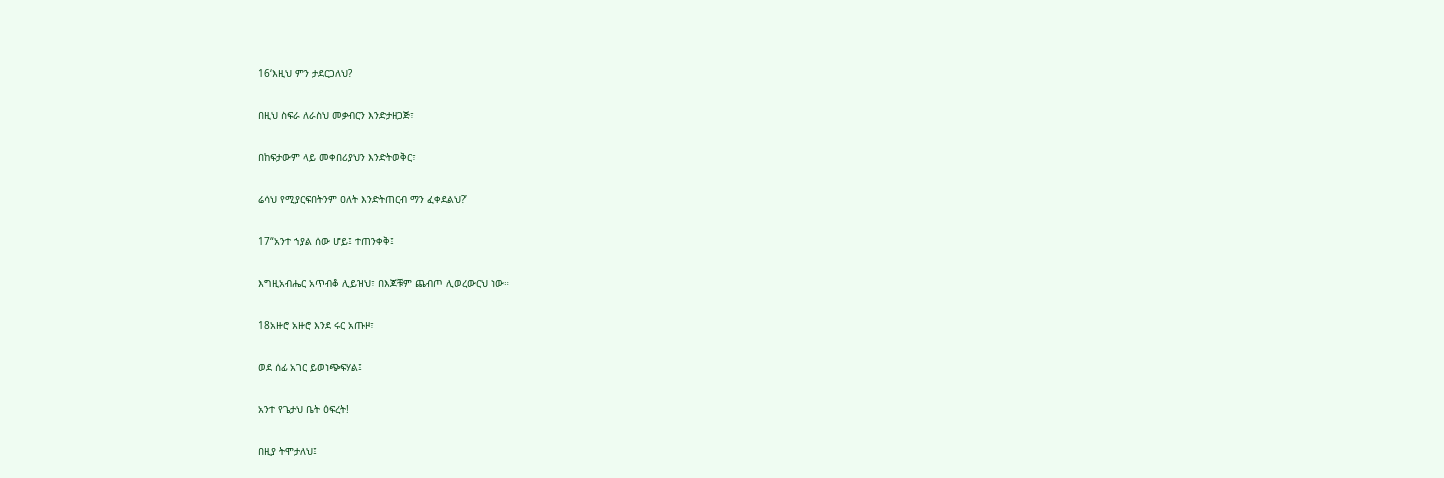16‘እዚህ ምን ታደርጋለህ?

በዚህ ስፍራ ለራስህ መቃብርን እንድታዘጋጅ፣

በከፍታውም ላይ መቀበሪያህን እንድትወቅር፣

ሬሳህ የሚያርፍበትንም ዐለት እንድትጠርብ ማን ፈቀደልህ?’

17“አንተ ኀያል ሰው ሆይ፤ ተጠንቀቅ፤

እግዚአብሔር አጥብቆ ሊይዝህ፣ በእጆቹም ጨብጦ ሊወረውርህ ነው።

18አዙሮ አዙሮ እንደ ሩር አጡዞ፣

ወደ ሰፊ አገር ይወነጭፍሃል፤

አንተ የጌታህ ቤት ዕፍረት!

በዚያ ትሞታለህ፤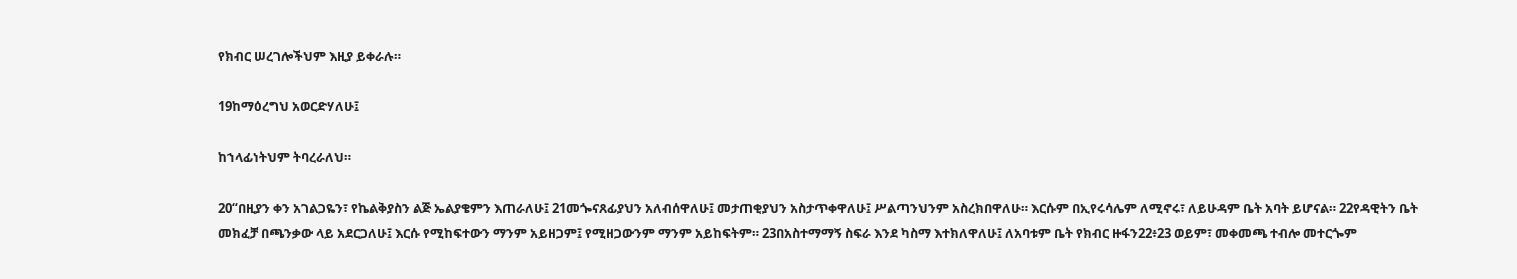የክብር ሠረገሎችህም እዚያ ይቀራሉ።

19ከማዕረግህ አወርድሃለሁ፤

ከኀላፊነትህም ትባረራለህ።

20“በዚያን ቀን አገልጋዬን፣ የኬልቅያስን ልጅ ኤልያቄምን እጠራለሁ፤ 21መጐናጸፊያህን አለብሰዋለሁ፤ መታጠቂያህን አስታጥቀዋለሁ፤ ሥልጣንህንም አስረክበዋለሁ። እርሱም በኢየሩሳሌም ለሚኖሩ፣ ለይሁዳም ቤት አባት ይሆናል። 22የዳዊትን ቤት መክፈቻ በጫንቃው ላይ አደርጋለሁ፤ እርሱ የሚከፍተውን ማንም አይዘጋም፤ የሚዘጋውንም ማንም አይከፍትም። 23በአስተማማኝ ስፍራ እንደ ካስማ እተክለዋለሁ፤ ለአባቱም ቤት የክብር ዙፋን22፥23 ወይም፣ መቀመጫ ተብሎ መተርጐም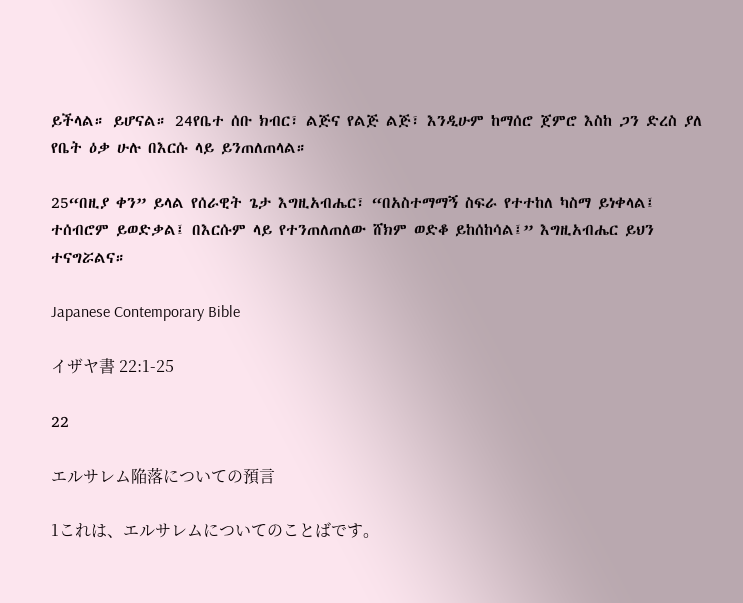ይችላል። ይሆናል። 24የቤተ ሰቡ ክብር፣ ልጅና የልጅ ልጅ፣ እንዲሁም ከማሰሮ ጀምሮ እስከ ጋን ድረስ ያለ የቤት ዕቃ ሁሉ በእርሱ ላይ ይንጠለጠላል።

25“በዚያ ቀን” ይላል የሰራዊት ጌታ እግዚአብሔር፣ “በአስተማማኝ ስፍራ የተተከለ ካስማ ይነቀላል፤ ተሰብሮም ይወድቃል፤ በእርሱም ላይ የተንጠለጠለው ሸክም ወድቆ ይከሰከሳል፤” እግዚአብሔር ይህን ተናግሯልና።

Japanese Contemporary Bible

イザヤ書 22:1-25

22

エルサレム陥落についての預言

1これは、エルサレムについてのことばです。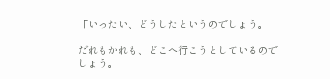「いったい、どうしたというのでしょう。

だれもかれも、どこへ行こうとしているのでしょう。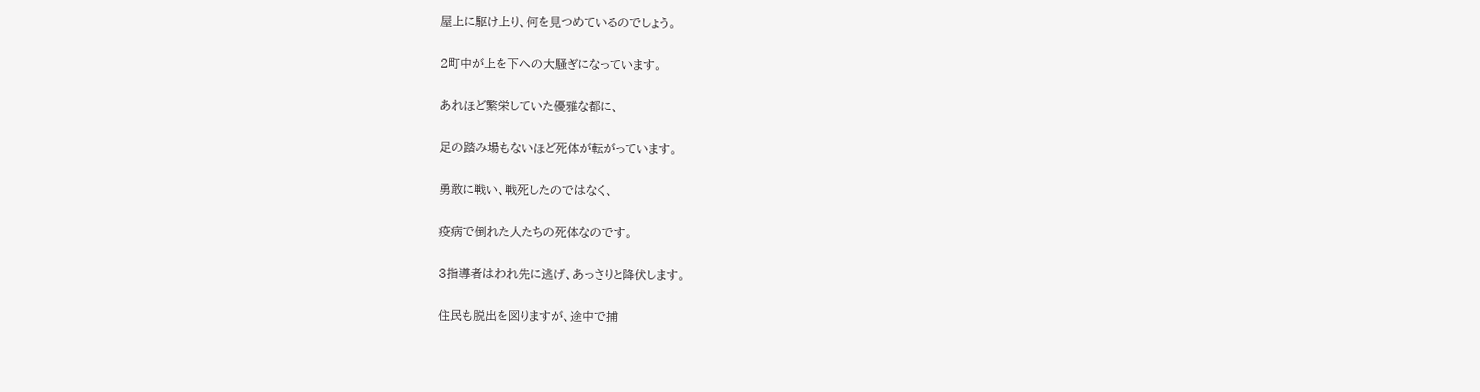屋上に駆け上り、何を見つめているのでしょう。

2町中が上を下への大騒ぎになっています。

あれほど繁栄していた優雅な都に、

足の踏み場もないほど死体が転がっています。

勇敢に戦い、戦死したのではなく、

疫病で倒れた人たちの死体なのです。

3指導者はわれ先に逃げ、あっさりと降伏します。

住民も脱出を図りますが、途中で捕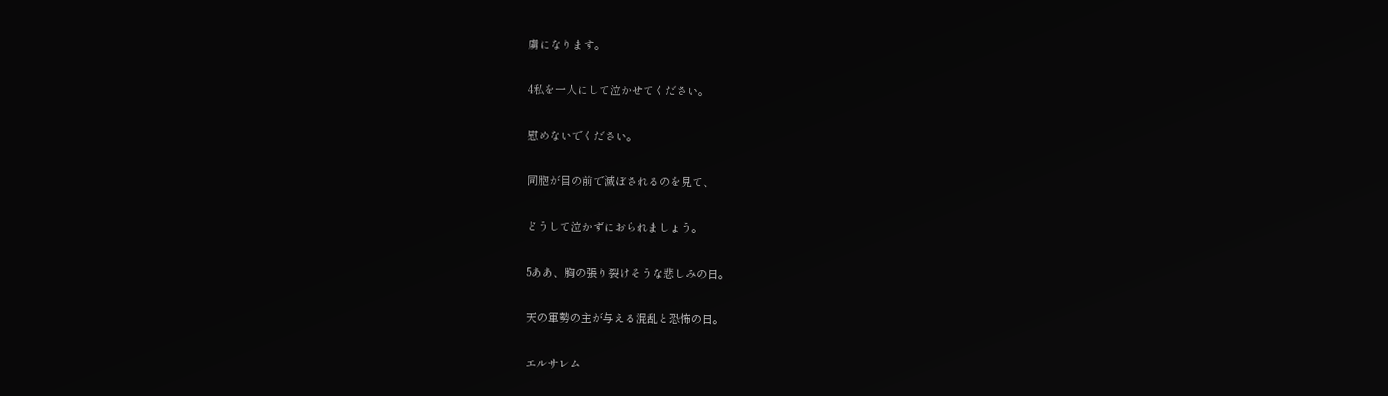虜になります。

4私を一人にして泣かせてください。

慰めないでください。

同胞が目の前で滅ぼされるのを見て、

どうして泣かずにおられましょう。

5ああ、胸の張り裂けそうな悲しみの日。

天の軍勢の主が与える混乱と恐怖の日。

エルサレム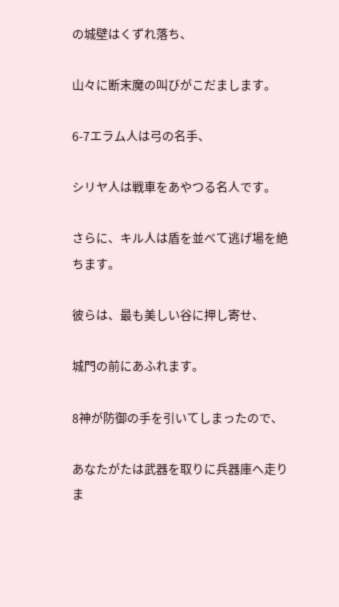の城壁はくずれ落ち、

山々に断末魔の叫びがこだまします。

6-7エラム人は弓の名手、

シリヤ人は戦車をあやつる名人です。

さらに、キル人は盾を並べて逃げ場を絶ちます。

彼らは、最も美しい谷に押し寄せ、

城門の前にあふれます。

8神が防御の手を引いてしまったので、

あなたがたは武器を取りに兵器庫へ走りま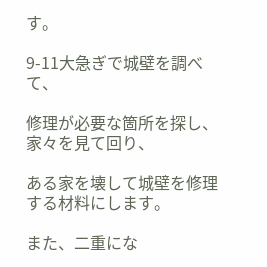す。

9-11大急ぎで城壁を調べて、

修理が必要な箇所を探し、家々を見て回り、

ある家を壊して城壁を修理する材料にします。

また、二重にな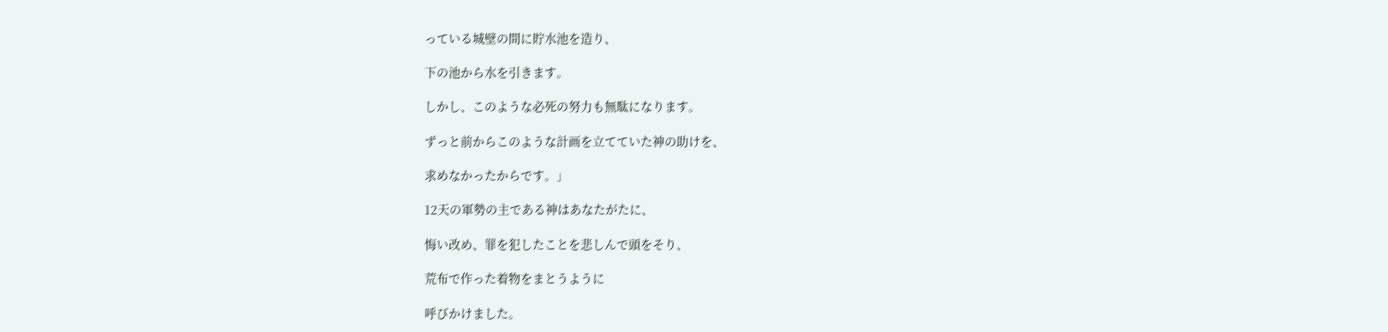っている城壁の間に貯水池を造り、

下の池から水を引きます。

しかし、このような必死の努力も無駄になります。

ずっと前からこのような計画を立てていた神の助けを、

求めなかったからです。」

12天の軍勢の主である神はあなたがたに、

悔い改め、罪を犯したことを悲しんで頭をそり、

荒布で作った着物をまとうように

呼びかけました。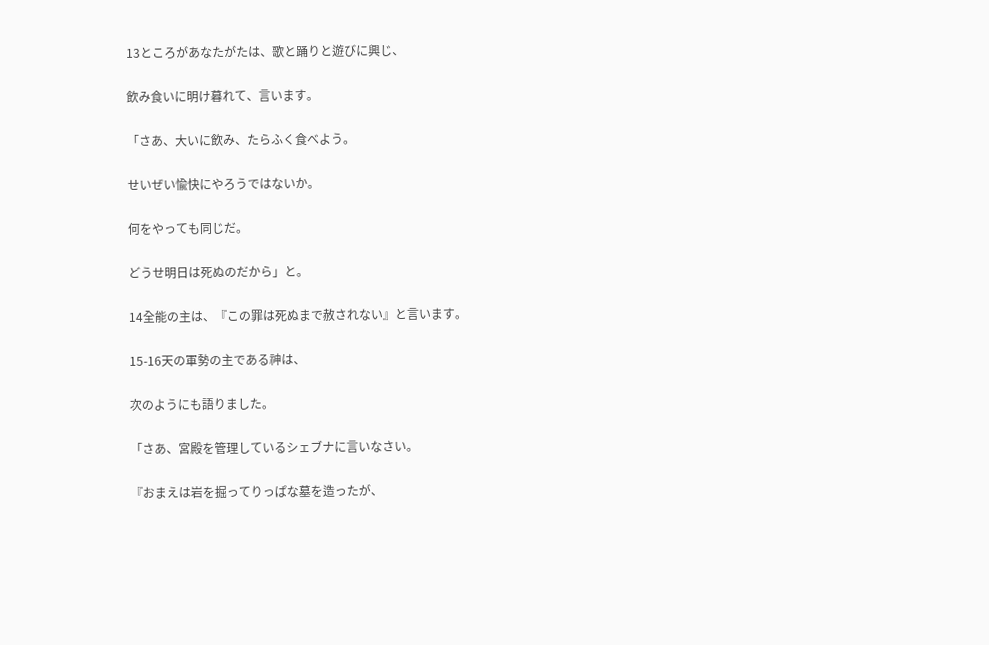13ところがあなたがたは、歌と踊りと遊びに興じ、

飲み食いに明け暮れて、言います。

「さあ、大いに飲み、たらふく食べよう。

せいぜい愉快にやろうではないか。

何をやっても同じだ。

どうせ明日は死ぬのだから」と。

14全能の主は、『この罪は死ぬまで赦されない』と言います。

15-16天の軍勢の主である神は、

次のようにも語りました。

「さあ、宮殿を管理しているシェブナに言いなさい。

『おまえは岩を掘ってりっぱな墓を造ったが、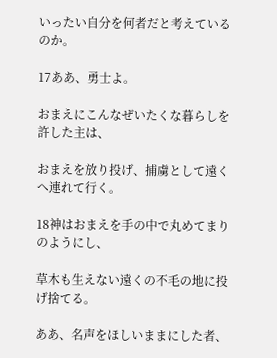いったい自分を何者だと考えているのか。

17ああ、勇士よ。

おまえにこんなぜいたくな暮らしを許した主は、

おまえを放り投げ、捕虜として遠くへ連れて行く。

18神はおまえを手の中で丸めてまりのようにし、

草木も生えない遠くの不毛の地に投げ捨てる。

ああ、名声をほしいままにした者、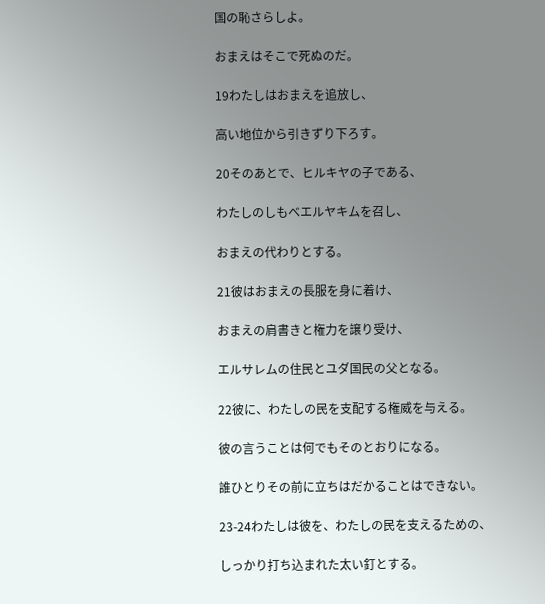国の恥さらしよ。

おまえはそこで死ぬのだ。

19わたしはおまえを追放し、

高い地位から引きずり下ろす。

20そのあとで、ヒルキヤの子である、

わたしのしもべエルヤキムを召し、

おまえの代わりとする。

21彼はおまえの長服を身に着け、

おまえの肩書きと権力を譲り受け、

エルサレムの住民とユダ国民の父となる。

22彼に、わたしの民を支配する権威を与える。

彼の言うことは何でもそのとおりになる。

誰ひとりその前に立ちはだかることはできない。

23-24わたしは彼を、わたしの民を支えるための、

しっかり打ち込まれた太い釘とする。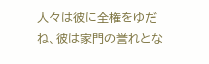人々は彼に全権をゆだね、彼は家門の誉れとな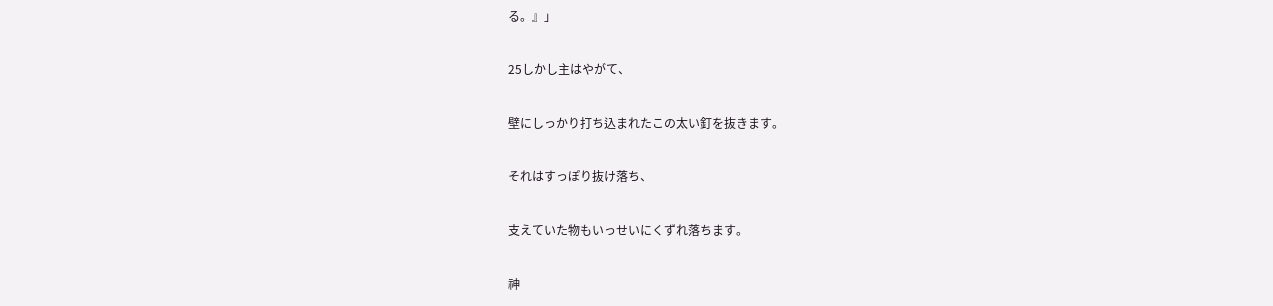る。』」

25しかし主はやがて、

壁にしっかり打ち込まれたこの太い釘を抜きます。

それはすっぽり抜け落ち、

支えていた物もいっせいにくずれ落ちます。

神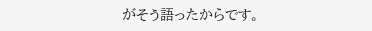がそう語ったからです。